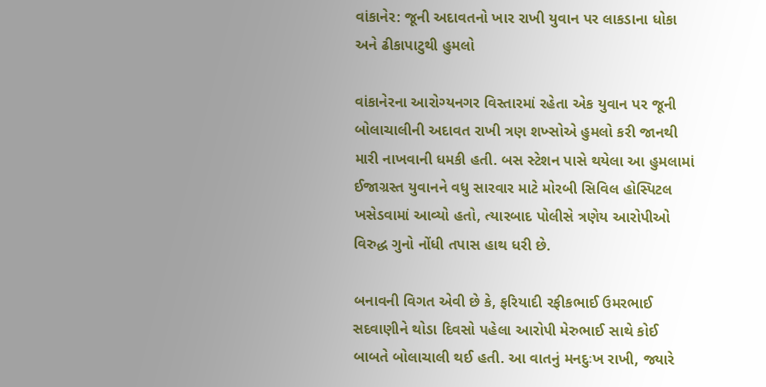વાંકાનેર: જૂની અદાવતનો ખાર રાખી યુવાન પર લાકડાના ધોકા અને ઢીકાપાટુથી હુમલો

વાંકાનેરના આરોગ્યનગર વિસ્તારમાં રહેતા એક યુવાન પર જૂની બોલાચાલીની અદાવત રાખી ત્રણ શખ્સોએ હુમલો કરી જાનથી મારી નાખવાની ધમકી હતી. બસ સ્ટેશન પાસે થયેલા આ હુમલામાં ઈજાગ્રસ્ત યુવાનને વધુ સારવાર માટે મોરબી સિવિલ હોસ્પિટલ ખસેડવામાં આવ્યો હતો, ત્યારબાદ પોલીસે ત્રણેય આરોપીઓ વિરુદ્ધ ગુનો નોંધી તપાસ હાથ ધરી છે.

બનાવની વિગત એવી છે કે, ફરિયાદી રફીકભાઈ ઉમરભાઈ સદવાણીને થોડા દિવસો પહેલા આરોપી મેરુભાઈ સાથે કોઈ બાબતે બોલાચાલી થઈ હતી. આ વાતનું મનદુઃખ રાખી, જ્યારે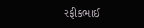રફીકભાઈ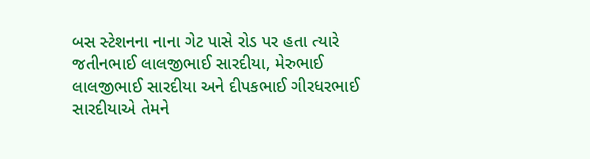બસ સ્ટેશનના નાના ગેટ પાસે રોડ પર હતા ત્યારે જતીનભાઈ લાલજીભાઈ સારદીયા, મેરુભાઈ લાલજીભાઈ સારદીયા અને દીપકભાઈ ગીરધરભાઈ સારદીયાએ તેમને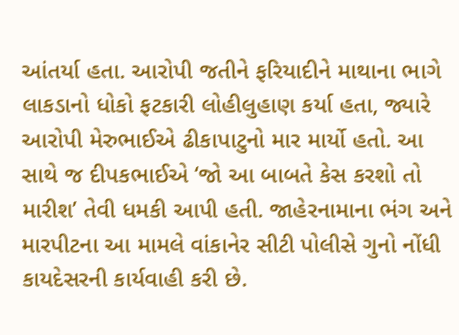આંતર્યા હતા. આરોપી જતીને ફરિયાદીને માથાના ભાગે લાકડાનો ધોકો ફટકારી લોહીલુહાણ કર્યા હતા, જ્યારે આરોપી મેરુભાઈએ ઢીકાપાટુનો માર માર્યો હતો. આ સાથે જ દીપકભાઈએ ‘જો આ બાબતે કેસ કરશો તો મારીશ’ તેવી ધમકી આપી હતી. જાહેરનામાના ભંગ અને મારપીટના આ મામલે વાંકાનેર સીટી પોલીસે ગુનો નોંધી કાયદેસરની કાર્યવાહી કરી છે.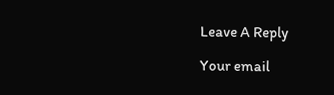Leave A Reply

Your email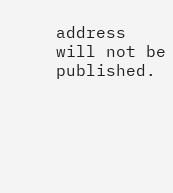address will not be published.